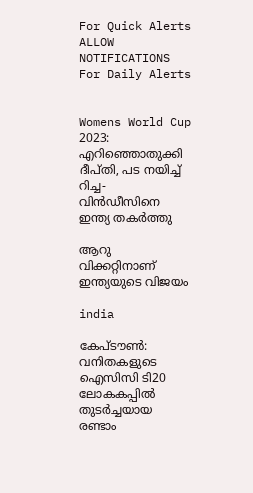For Quick Alerts
ALLOW NOTIFICATIONS
For Daily Alerts


Womens World Cup 2023: എറിഞ്ഞൊതുക്കി ദീപ്തി, പട നയിച്ച് റിച്ച- വിന്‍ഡീസിനെ ഇന്ത്യ തകര്‍ത്തു

ആറു വിക്കറ്റിനാണ് ഇന്ത്യയുടെ വിജയം

india

കേപ്ടൗണ്‍: വനിതകളുടെ ഐസിസി ടി20 ലോകകപ്പില്‍ തുടര്‍ച്ചയായ രണ്ടാം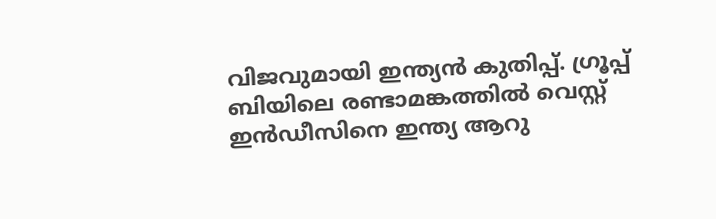വിജവുമായി ഇന്ത്യന്‍ കുതിപ്പ്. ഗ്രൂപ്പ് ബിയിലെ രണ്ടാമങ്കത്തില്‍ വെസ്റ്റ് ഇന്‍ഡീസിനെ ഇന്ത്യ ആറു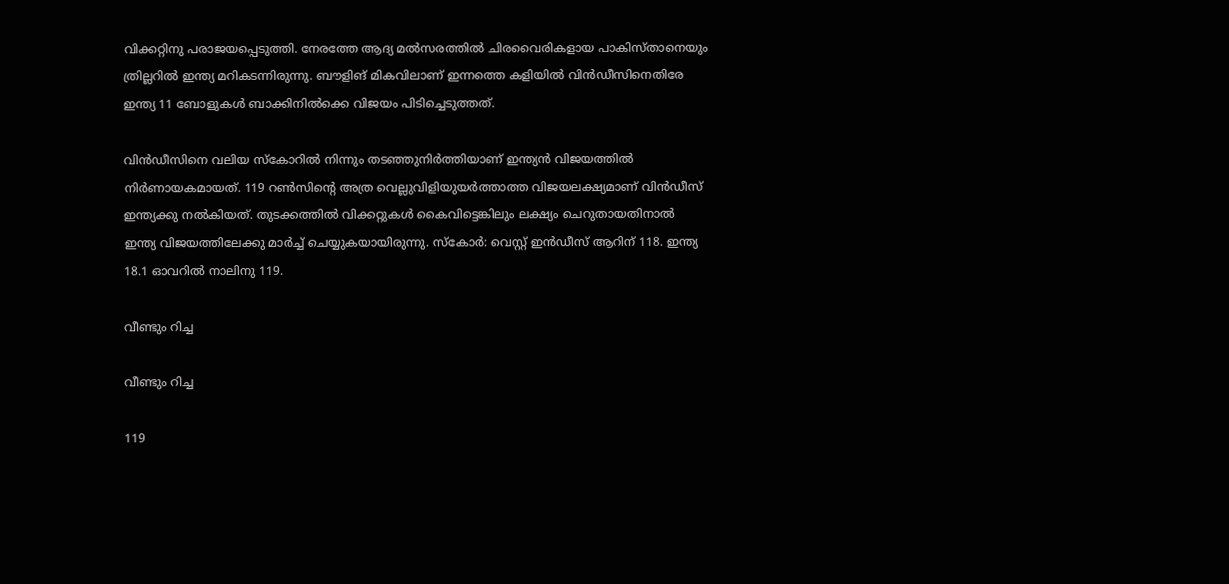വിക്കറ്റിനു പരാജയപ്പെടുത്തി. നേരത്തേ ആദ്യ മല്‍സരത്തില്‍ ചിരവൈരികളായ പാകിസ്താനെയും ത്രില്ലറില്‍ ഇന്ത്യ മറികടന്നിരുന്നു. ബൗളിങ് മികവിലാണ് ഇന്നത്തെ കളിയില്‍ വിന്‍ഡീസിനെതിരേ ഇന്ത്യ 11 ബോളുകള്‍ ബാക്കിനില്‍ക്കെ വിജയം പിടിച്ചെടുത്തത്.

വിന്‍ഡീസിനെ വലിയ സ്‌കോറില്‍ നിന്നും തടഞ്ഞുനിര്‍ത്തിയാണ് ഇന്ത്യന്‍ വിജയത്തില്‍ നിര്‍ണായകമായത്. 119 റണ്‍സിന്റെ അത്ര വെല്ലുവിളിയുയര്‍ത്താത്ത വിജയലക്ഷ്യമാണ് വിന്‍ഡീസ് ഇന്ത്യക്കു നല്‍കിയത്. തുടക്കത്തില്‍ വിക്കറ്റുകള്‍ കൈവിട്ടെങ്കിലും ലക്ഷ്യം ചെറുതായതിനാല്‍ ഇന്ത്യ വിജയത്തിലേക്കു മാര്‍ച്ച് ചെയ്യുകയായിരുന്നു. സ്‌കോര്‍: വെസ്റ്റ് ഇന്‍ഡീസ് ആറിന് 118. ഇന്ത്യ 18.1 ഓവറില്‍ നാലിനു 119.

വീണ്ടും റിച്ച

വീണ്ടും റിച്ച

119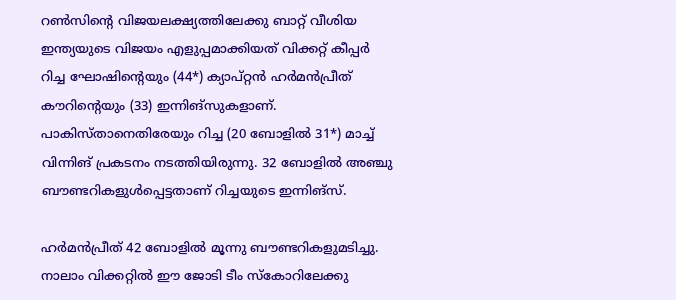റണ്‍സിന്റെ വിജയലക്ഷ്യത്തിലേക്കു ബാറ്റ് വീശിയ ഇന്ത്യയുടെ വിജയം എളുപ്പമാക്കിയത് വിക്കറ്റ് കീപ്പര്‍ റിച്ച ഘോഷിന്റെയും (44*) ക്യാപ്റ്റന്‍ ഹര്‍മന്‍പ്രീത് കൗറിന്റെയും (33) ഇന്നിങ്‌സുകളാണ്. പാകിസ്താനെതിരേയും റിച്ച (20 ബോളില്‍ 31*) മാച്ച് വിന്നിങ് പ്രകടനം നടത്തിയിരുന്നു. 32 ബോളില്‍ അഞ്ചു ബൗണ്ടറികളുള്‍പ്പെട്ടതാണ് റിച്ചയുടെ ഇന്നിങ്‌സ്.

ഹര്‍മന്‍പ്രീത് 42 ബോളില്‍ മൂന്നു ബൗണ്ടറികളുമടിച്ചു. നാലാം വിക്കറ്റില്‍ ഈ ജോടി ടീം സ്‌കോറിലേക്കു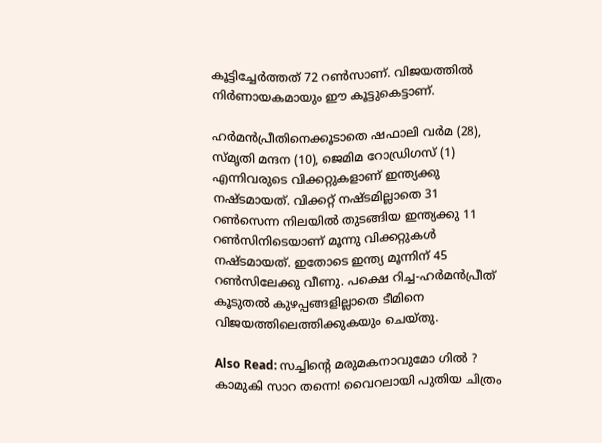കൂട്ടിച്ചേര്‍ത്തത് 72 റണ്‍സാണ്. വിജയത്തില്‍ നിര്‍ണായകമായും ഈ കൂട്ടുകെട്ടാണ്.

ഹര്‍മന്‍പ്രീതിനെക്കൂടാതെ ഷഫാലി വര്‍മ (28), സ്മൃതി മന്ദന (10), ജെമിമ റോഡ്രിഗസ് (1) എന്നിവരുടെ വിക്കറ്റുകളാണ് ഇന്ത്യക്കു നഷ്ടമായത്. വിക്കറ്റ് നഷ്ടമില്ലാതെ 31 റണ്‍സെന്ന നിലയില്‍ തുടങ്ങിയ ഇന്ത്യക്കു 11 റണ്‍സിനിടെയാണ് മൂന്നു വിക്കറ്റുകള്‍ നഷ്ടമായത്. ഇതോടെ ഇന്ത്യ മൂന്നിന് 45 റണ്‍സിലേക്കു വീണു. പക്ഷെ റിച്ച-ഹര്‍മന്‍പ്രീത് കൂടുതല്‍ കുഴപ്പങ്ങളില്ലാതെ ടീമിനെ വിജയത്തിലെത്തിക്കുകയും ചെയ്തു.

Also Read: സച്ചിന്റെ മരുമകനാവുമോ ഗില്‍ ? കാമുകി സാറ തന്നെ! വൈറലായി പുതിയ ചിത്രം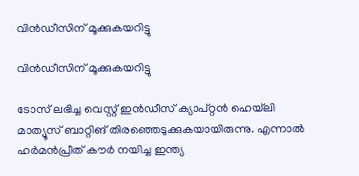വിന്‍ഡീസിന് മൂക്കുകയറിട്ടു

വിന്‍ഡീസിന് മൂക്കുകയറിട്ടു

ടോസ് ലഭിച്ച വെസ്റ്റ് ഇന്‍ഡീസ് ക്യാപ്റ്റന്‍ ഹെയ്‌ലി മാത്യൂസ് ബാറ്റിങ് തിരഞ്ഞെടുക്കുകയായിരുന്നു. എന്നാല്‍ ഹര്‍മന്‍പ്രീത് കൗര്‍ നയിച്ച ഇന്ത്യ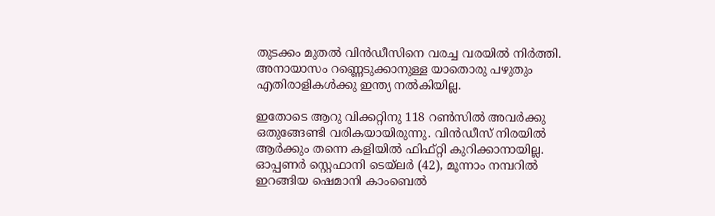തുടക്കം മുതല്‍ വിന്‍ഡീസിനെ വരച്ച വരയില്‍ നിര്‍ത്തി. അനായാസം റണ്ണെടുക്കാനുള്ള യാതൊരു പഴുതും എതിരാളികള്‍ക്കു ഇന്ത്യ നല്‍കിയില്ല.

ഇതോടെ ആറു വിക്കറ്റിനു 118 റണ്‍സില്‍ അവര്‍ക്കു ഒതുങ്ങേണ്ടി വരികയായിരുന്നു. വിന്‍ഡീസ് നിരയില്‍ ആര്‍ക്കും തന്നെ കളിയില്‍ ഫിഫ്റ്റി കുറിക്കാനായില്ല. ഓപ്പണര്‍ സ്റ്റെഫാനി ടെയ്‌ലര്‍ (42), മൂന്നാം നമ്പറില്‍ ഇറങ്ങിയ ഷെമാനി കാംബെല്‍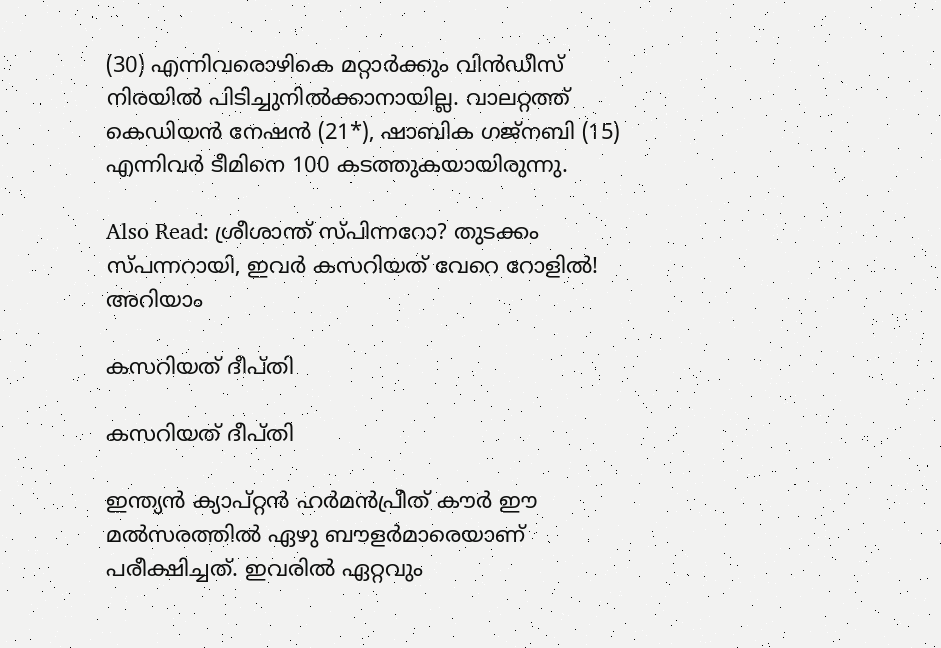(30) എന്നിവരൊഴികെ മറ്റാര്‍ക്കും വിന്‍ഡീസ് നിരയില്‍ പിടിച്ചുനില്‍ക്കാനായില്ല. വാലറ്റത്ത് കെഡിയന്‍ നേഷന്‍ (21*), ഷാബിക ഗജ്‌നബി (15) എന്നിവര്‍ ടീമിനെ 100 കടത്തുകയായിരുന്നു.

Also Read: ശ്രീശാന്ത് സ്പിന്നറോ? തുടക്കം സ്പന്നറായി, ഇവര്‍ കസറിയത് വേറെ റോളില്‍! അറിയാം

കസറിയത് ദീപ്തി

കസറിയത് ദീപ്തി

ഇന്ത്യന്‍ ക്യാപ്റ്റന്‍ ഹര്‍മന്‍പ്രീത് കൗര്‍ ഈ മല്‍സരത്തില്‍ ഏഴു ബൗളര്‍മാരെയാണ് പരീക്ഷിച്ചത്. ഇവരില്‍ ഏറ്റവും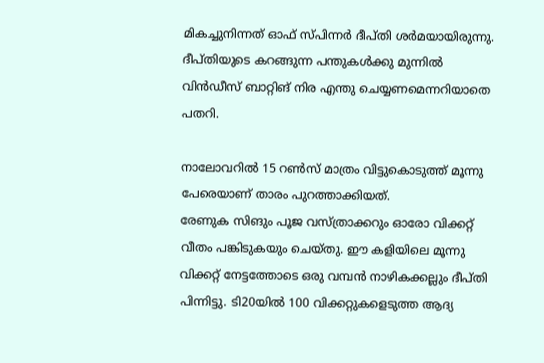മികച്ചുനിന്നത് ഓഫ് സ്പിന്നര്‍ ദീപ്തി ശര്‍മയായിരുന്നു. ദീപ്തിയുടെ കറങ്ങുന്ന പന്തുകള്‍ക്കു മുന്നില്‍ വിന്‍ഡീസ് ബാറ്റിങ് നിര എന്തു ചെയ്യണമെന്നറിയാതെ പതറി.

നാലോവറില്‍ 15 റണ്‍സ് മാത്രം വിട്ടുകൊടുത്ത് മൂന്നു പേരെയാണ് താരം പുറത്താക്കിയത്.
രേണുക സിങും പൂജ വസ്ത്രാക്കറും ഓരോ വിക്കറ്റ് വീതം പങ്കിടുകയും ചെയ്തു. ഈ കളിയിലെ മൂന്നു വിക്കറ്റ് നേട്ടത്തോടെ ഒരു വമ്പന്‍ നാഴികക്കല്ലും ദീപ്തി പിന്നിട്ടു. ടി20യില്‍ 100 വിക്കറ്റുകളെടുത്ത ആദ്യ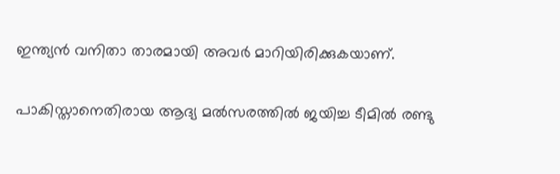ഇന്ത്യന്‍ വനിതാ താരമായി അവര്‍ മാറിയിരിക്കുകയാണ്.

പാകിസ്താനെതിരായ ആദ്യ മല്‍സരത്തില്‍ ജയിച്ച ടീമില്‍ രണ്ടു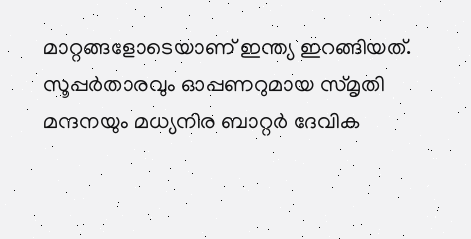മാറ്റങ്ങളോടെയാണ് ഇന്ത്യ ഇറങ്ങിയത്. സൂപ്പര്‍താരവും ഓപ്പണറുമായ സ്മൃതി മന്ദനയും മധ്യനിര ബാറ്റര്‍ ദേവിക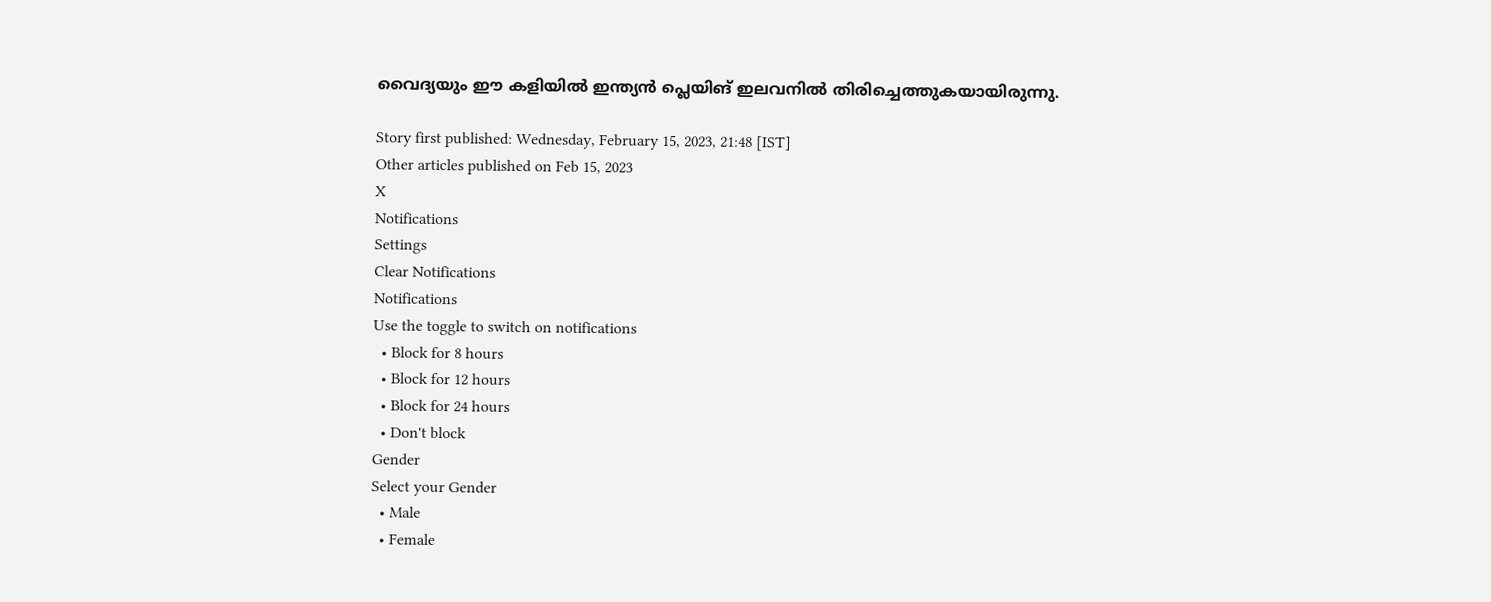വൈദ്യയും ഈ കളിയില്‍ ഇന്ത്യന്‍ പ്ലെയിങ് ഇലവനില്‍ തിരിച്ചെത്തുകയായിരുന്നു.

Story first published: Wednesday, February 15, 2023, 21:48 [IST]
Other articles published on Feb 15, 2023
X
Notifications
Settings
Clear Notifications
Notifications
Use the toggle to switch on notifications
  • Block for 8 hours
  • Block for 12 hours
  • Block for 24 hours
  • Don't block
Gender
Select your Gender
  • Male
  • Female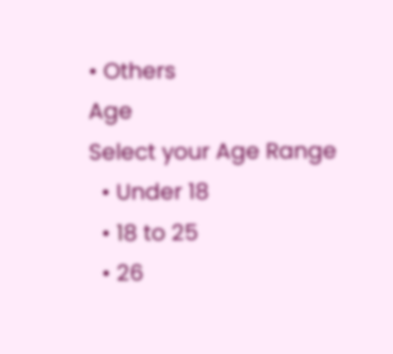• Others
Age
Select your Age Range
  • Under 18
  • 18 to 25
  • 26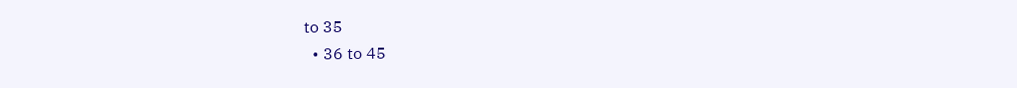to 35
  • 36 to 45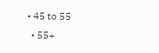• 45 to 55
  • 55+